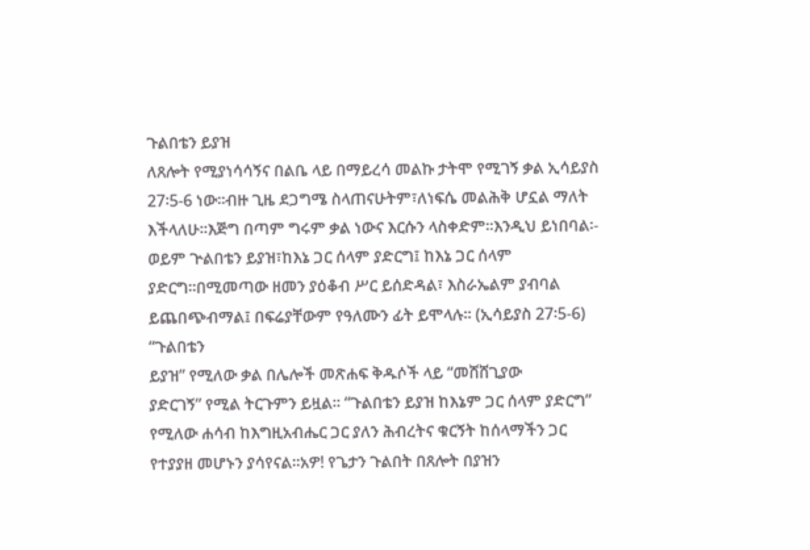ጉልበቴን ይያዝ
ለጸሎት የሚያነሳሳኝና በልቤ ላይ በማይረሳ መልኩ ታትሞ የሚገኝ ቃል ኢሳይያስ 27፡5-6 ነው፡፡ብዙ ጊዜ ደጋግሜ ስላጠናሁትም፣ለነፍሴ መልሕቅ ሆኗል ማለት እችላለሁ፡፡እጅግ በጣም ግሩም ቃል ነውና እርሱን ላስቀድም፡፡እንዲህ ይነበባል፡-
ወይም ጕልበቴን ይያዝ፣ከእኔ ጋር ሰላም ያድርግ፤ ከእኔ ጋር ሰላም ያድርግ።በሚመጣው ዘመን ያዕቆብ ሥር ይሰድዳል፣ እስራኤልም ያብባል ይጨበጭብማል፤ በፍሬያቸውም የዓለሙን ፊት ይሞላሉ። (ኢሳይያስ 27፡5-6)
“ጉልበቴን
ይያዝ” የሚለው ቃል በሌሎች መጽሐፍ ቅዱሶች ላይ “መሸሸጊያው
ያድርገኝ” የሚል ትርጉምን ይዟል፡፡ “ጉልበቴን ይያዝ ከእኔም ጋር ሰላም ያድርግ” የሚለው ሐሳብ ከእግዚአብሔር ጋር ያለን ሕብረትና ቁርኝት ከሰላማችን ጋር የተያያዘ መሆኑን ያሳየናል፡፡አዎ! የጌታን ጉልበት በጸሎት በያዝን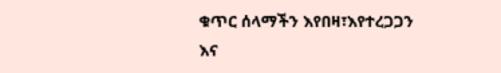ቁጥር ሰላማችን እየበዛ፣እየተረጋጋን እና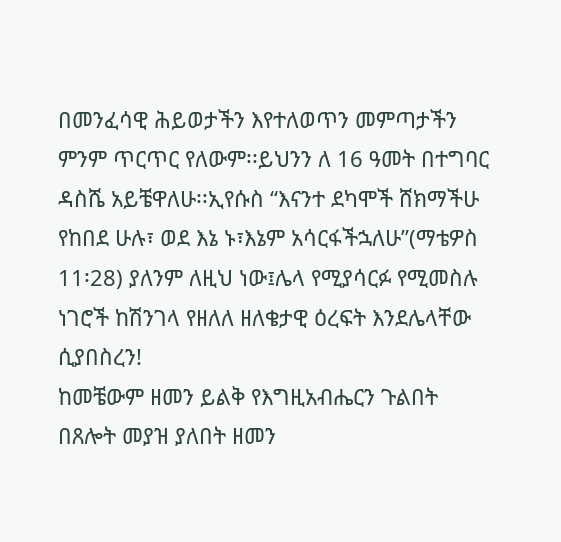በመንፈሳዊ ሕይወታችን እየተለወጥን መምጣታችን ምንም ጥርጥር የለውም፡፡ይህንን ለ 16 ዓመት በተግባር ዳስሼ አይቼዋለሁ፡፡ኢየሱስ “እናንተ ደካሞች ሸክማችሁ የከበደ ሁሉ፣ ወደ እኔ ኑ፣እኔም አሳርፋችኋለሁ”(ማቴዎስ 11፡28) ያለንም ለዚህ ነው፤ሌላ የሚያሳርፉ የሚመስሉ ነገሮች ከሽንገላ የዘለለ ዘለቄታዊ ዕረፍት እንደሌላቸው ሲያበስረን!
ከመቼውም ዘመን ይልቅ የእግዚአብሔርን ጉልበት በጸሎት መያዝ ያለበት ዘመን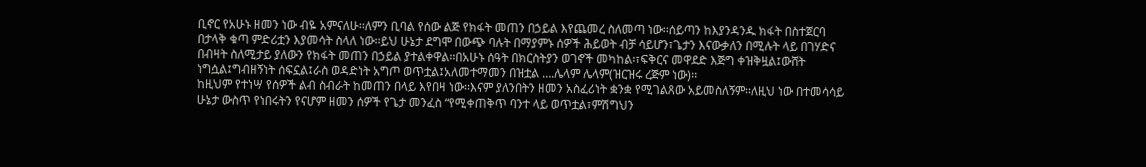ቢኖር የአሁኑ ዘመን ነው ብዬ አምናለሁ፡፡ለምን ቢባል የሰው ልጅ የክፋት መጠን በኃይል እየጨመረ ስለመጣ ነው፡፡ሰይጣን ከእያንዳንዱ ክፋት በስተጀርባ በታላቅ ቁጣ ምድሪቷን እያመሳት ስላለ ነው፡፡ይህ ሁኔታ ደግሞ በውጭ ባሉት በማያምኑ ሰዎች ሕይወት ብቻ ሳይሆን፣ጌታን እናውቃለን በሚሉት ላይ በገሃድና በብዛት ስለሚታይ ያለውን የክፋት መጠን በኃይል ያተልቀዋል፡፡በአሁኑ ሰዓት በክርስትያን ወገኖች መካከል፡፣ፍቅርና መዋደድ እጅግ ቀዝቅዟል፤ውሸት ነግሷል፤ግብዘኝነት ሰፍኗል፤ራስ ወዳድነት አግጦ ወጥቷል፤አለመተማመን በዝቷል ….ሌላም ሌላም(ዝርዝሩ ረጅም ነው)፡፡
ከዚህም የተነሣ የሰዎች ልብ ስብራት ከመጠን በላይ እየበዛ ነው፡፡እናም ያለንበትን ዘመን አስፈሪነት ቋንቋ የሚገልጸው አይመስለኝም፡፡ለዚህ ነው በተመሳሳይ ሁኔታ ውስጥ የነበሩትን የናሆም ዘመን ሰዎች የጌታ መንፈስ “የሚቀጠቅጥ ባንተ ላይ ወጥቷል፣ምሽግህን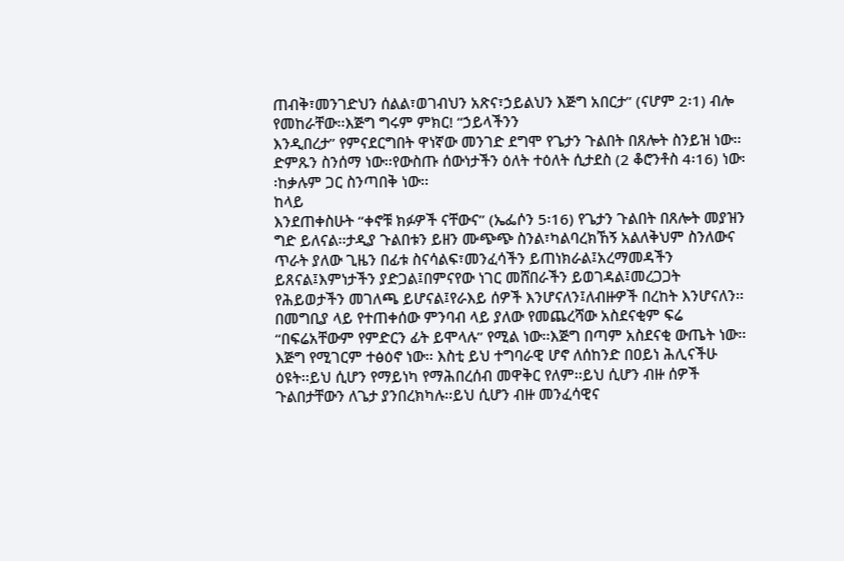ጠብቅ፣መንገድህን ሰልል፣ወገብህን አጽና፣ኃይልህን እጅግ አበርታ” (ናሆም 2፡1) ብሎ የመከራቸው፡፡እጅግ ግሩም ምክር! “ኃይላችንን
እንዲበረታ” የምናደርግበት ዋነኛው መንገድ ደግሞ የጌታን ጉልበት በጸሎት ስንይዝ ነው፡፡ድምጹን ስንሰማ ነው፡፡የውስጡ ሰውነታችን ዕለት ተዕለት ሲታደስ (2 ቆሮንቶስ 4፡16) ነው፡፡ከቃሉም ጋር ስንጣበቅ ነው፡፡
ከላይ
እንደጠቀስሁት “ቀኖቹ ክፉዎች ናቸውና” (ኤፌሶን 5፡16) የጌታን ጉልበት በጸሎት መያዝን ግድ ይለናል፡፡ታዲያ ጉልበቱን ይዘን ሙጭጭ ስንል፣ካልባረክኸኝ አልለቅህም ስንለውና ጥራት ያለው ጊዜን በፊቱ ስናሳልፍ፣መንፈሳችን ይጠነክራል፤አረማመዳችን ይጸናል፤እምነታችን ያድጋል፤በምናየው ነገር መሸበራችን ይወገዳል፤መረጋጋት የሕይወታችን መገለጫ ይሆናል፤የራእይ ሰዎች እንሆናለን፤ለብዙዎች በረከት እንሆናለን፡፡
በመግቢያ ላይ የተጠቀሰው ምንባብ ላይ ያለው የመጨረሻው አስደናቂም ፍሬ “በፍሬአቸውም የምድርን ፊት ይሞላሉ” የሚል ነው፡፡እጅግ በጣም አስደናቂ ውጤት ነው፡፡እጅግ የሚገርም ተፅዕኖ ነው፡፡ እስቲ ይህ ተግባራዊ ሆኖ ለሰከንድ በዐይነ ሕሊናችሁ ዕዩት፡፡ይህ ሲሆን የማይነካ የማሕበረሰብ መዋቅር የለም፡፡ይህ ሲሆን ብዙ ሰዎች ጉልበታቸውን ለጌታ ያንበረክካሉ፡፡ይህ ሲሆን ብዙ መንፈሳዊና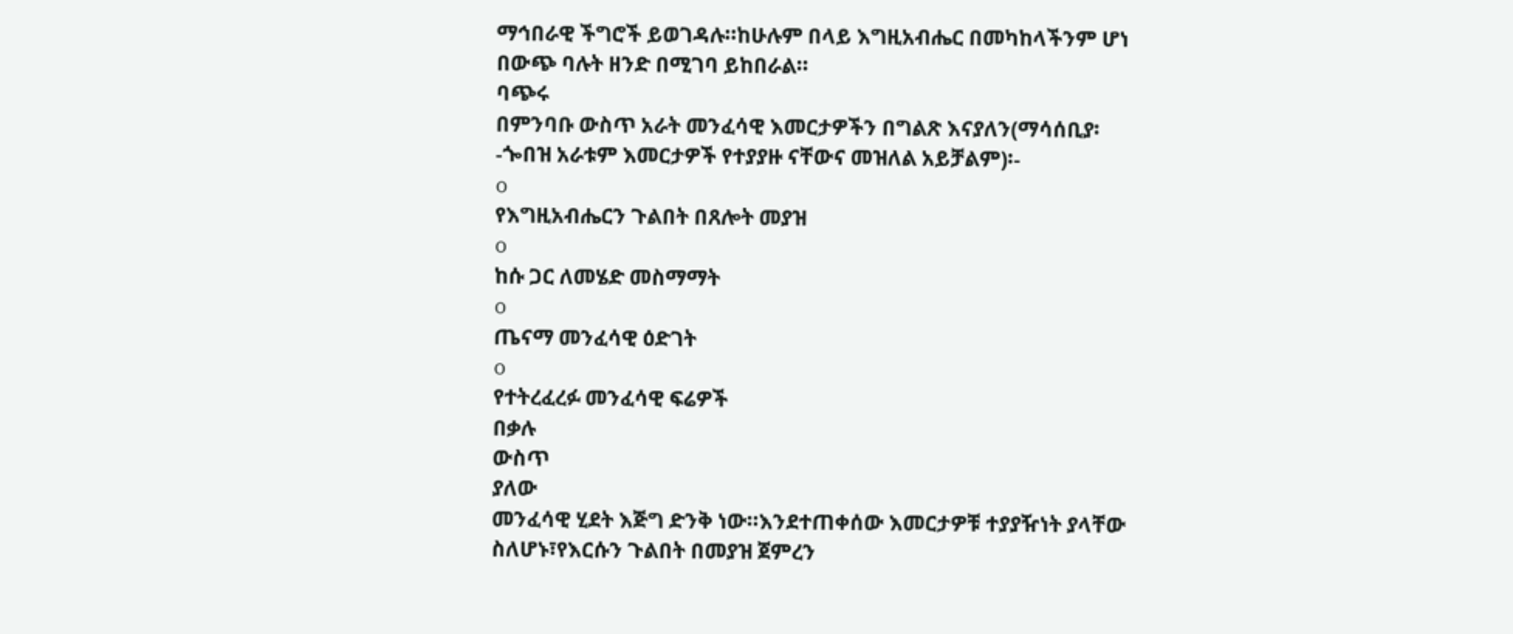ማኅበራዊ ችግሮች ይወገዳሉ፡፡ከሁሉም በላይ እግዚአብሔር በመካከላችንም ሆነ በውጭ ባሉት ዘንድ በሚገባ ይከበራል፡፡
ባጭሩ
በምንባቡ ውስጥ አራት መንፈሳዊ እመርታዎችን በግልጽ እናያለን(ማሳሰቢያ፡-ጐበዝ አራቱም እመርታዎች የተያያዙ ናቸውና መዝለል አይቻልም)፡-
o
የእግዚአብሔርን ጉልበት በጸሎት መያዝ
o
ከሱ ጋር ለመሄድ መስማማት
o
ጤናማ መንፈሳዊ ዕድገት
o
የተትረፈረፉ መንፈሳዊ ፍሬዎች
በቃሉ
ውስጥ
ያለው
መንፈሳዊ ሂደት እጅግ ድንቅ ነው፡፡እንደተጠቀሰው እመርታዎቹ ተያያዥነት ያላቸው ስለሆኑ፣የእርሱን ጉልበት በመያዝ ጀምረን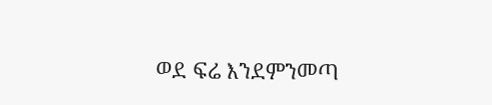ወደ ፍሬ እንደምንመጣ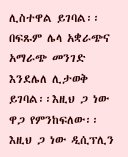ሊስተዋል ይገባል፡፡በፍጹም ሌላ አቋራጭና አማራጭ መንገድ እንደሌለ ሊታወቅ ይገባል፡፡እዚህ ጋ ነው ዋጋ የምንከፍለው፡፡እዚህ ጋ ነው ዲሲፕሊን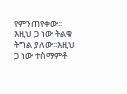የምንጠየቀው፡፡እዚህ ጋ ነው ትልቁ ትግል ያለው፡፡እዚህ ጋ ነው ተስማምቶ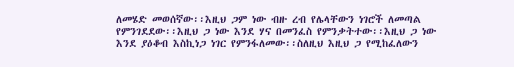ለመሄድ መወሰኛው፡፡እዚህ ጋም ነው ብዙ ረብ የሌላቸውን ነገሮች ለመጣል የምንገደደው፡፡እዚህ ጋ ነው እንደ ሃና በመንፈስ የምንቃትተው፡፡እዚህ ጋ ነው እንደ ያዕቆብ እስኪነጋ ነገር የምንፋለመው፡፡ስለዚህ እዚህ ጋ የሚከፈለውን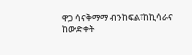ዋጋ ሳናቅማማ ብንከፍል፣ከኪሳራና ከውድቀት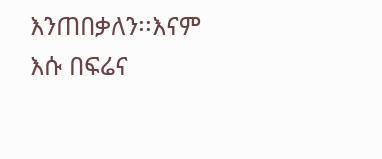እንጠበቃለን፡፡እናም እሱ በፍሬና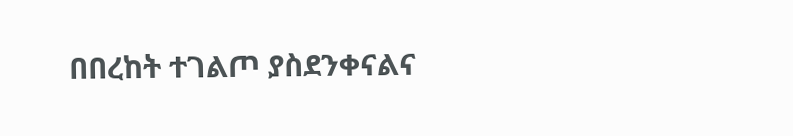በበረከት ተገልጦ ያስደንቀናልና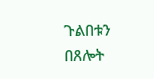ጉልበቱን በጸሎት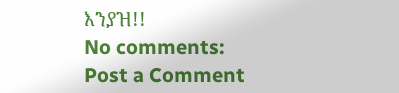እንያዝ!!
No comments:
Post a Comment